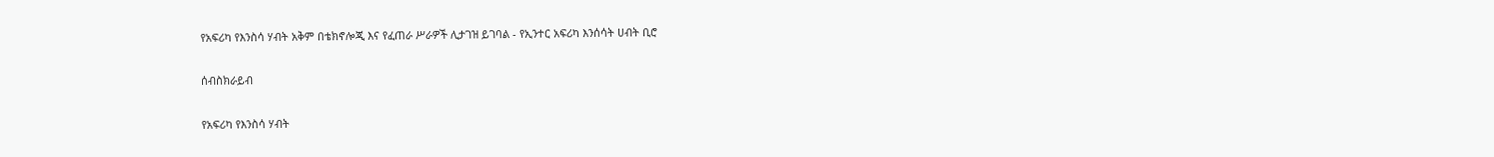የአፍሪካ የእንስሳ ሃብት አቅም በቴክኖሎጂ እና የፈጠራ ሥራዎች ሊታገዝ ይገባል - የኢንተር አፍሪካ እንሰሳት ሀብት ቢሮ

ሰብስክራይብ

የአፍሪካ የእንስሳ ሃብት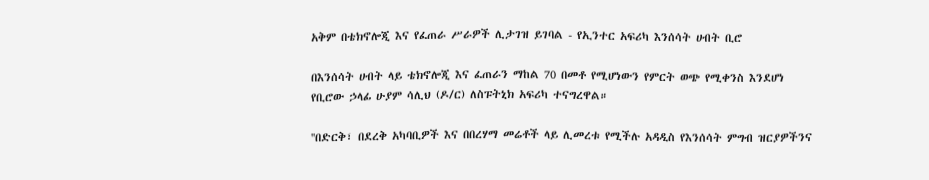አቅም በቴክኖሎጂ እና የፈጠራ ሥራዎች ሊታገዝ ይገባል - የኢንተር አፍሪካ እንሰሳት ሀብት ቢሮ

በእንሰሳት ሀብት ላይ ቴክኖሎጂ እና ፈጠራን ማከል 70 በመቶ የሚሆነውን የምርት ወጭ የሚቀንስ እንደሆነ የቢሮው ኃላፊ ሁያም ሳሊህ (ዶ/ር) ለስፑትኒክ አፍሪካ ተናግረዋል።

''በድርቅ፣ በደረቅ አካባቢዎች እና በበረሃማ መሬቶች ላይ ሊመረቱ የሚችሉ አዳዲስ የእንሰሳት ምግብ ዝርያዎችንና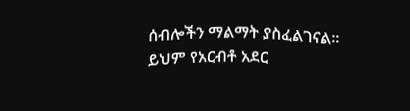ሰብሎችን ማልማት ያስፈልገናል። ይህም የአርብቶ አደር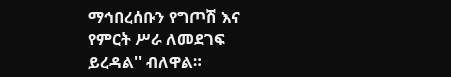ማኅበረሰቡን የግጦሽ እና የምርት ሥራ ለመደገፍ ይረዳል'' ብለዋል።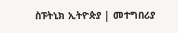ስፑትኒክ ኢትዮጵያ | መተግበሪያ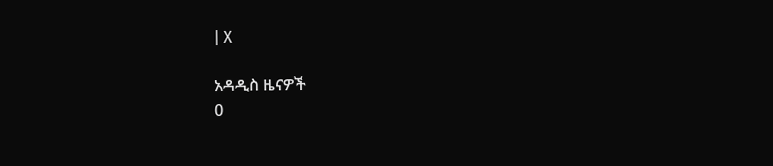| X

አዳዲስ ዜናዎች
0